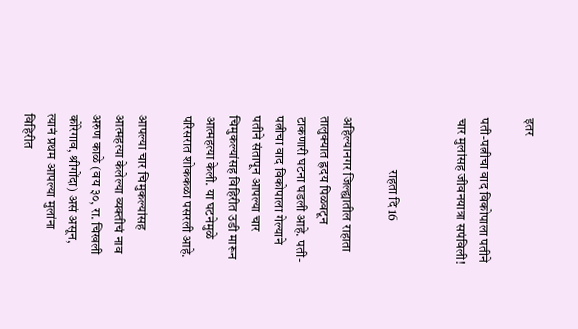इतर

पती-पत्नीचा वाद विकोपाला पतीने चार मुलांसह जीवनयात्रा सपंविली!


                    राहता दि 16

अहिल्यानगर जिल्ह्यातील राहाता तालुक्यात ह्रदय पिळवटून टाकणारी घटना घडली आहे. पती-पत्नीचा वाद विकोपाला गेल्याने पतीने संतापून आपल्या चार चिमुकल्यांसह विहिरीत उडी मारून आत्महत्या केली. या घटनेमुळे परिसरात शोककळा पसरली आहे.

आपल्या चार चिमुकल्यांसह आत्महत्या केलेल्या व्यक्तीचं नाव अरुण काळे (वय ३०, रा. चिखली कोरेगाव, श्रीगोंदा) असं असून, त्यानं प्रथम आपल्या मुलांना विहिरीत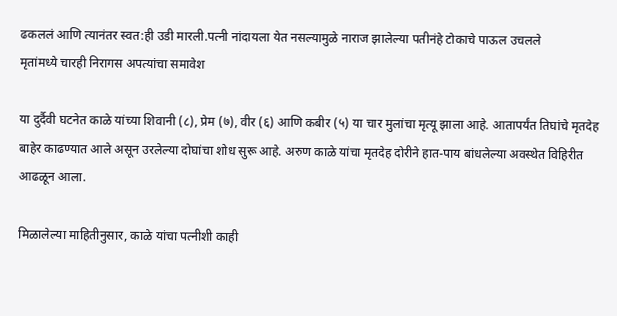ढकललं आणि त्यानंतर स्वत:ही उडी मारली.पत्नी नांदायला येत नसल्यामुळे नाराज झालेल्या पतीनंहे टोकाचे पाऊल उचलले
मृतांमध्ये चारही निरागस अपत्यांचा समावेश

या दुर्दैवी घटनेत काळे यांच्या शिवानी (८), प्रेम (७), वीर (६) आणि कबीर (५) या चार मुलांचा मृत्यू झाला आहे. आतापर्यंत तिघांचे मृतदेह बाहेर काढण्यात आले असून उरलेल्या दोघांचा शोध सुरू आहे. अरुण काळे यांचा मृतदेह दोरीने हात-पाय बांधलेल्या अवस्थेत विहिरीत आढळून आला.

मिळालेल्या माहितीनुसार, काळे यांचा पत्नीशी काही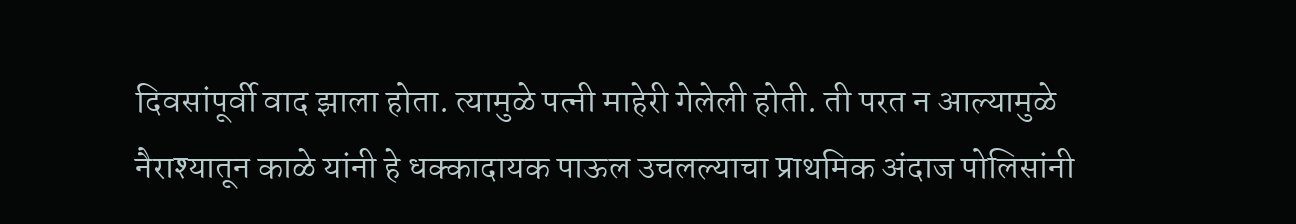दिवसांपूर्वी वाद झाला होता. त्यामुळे पत्नी माहेरी गेलेली होती. ती परत न आल्यामुळे नैराश्यातून काळे यांनी हे धक्कादायक पाऊल उचलल्याचा प्राथमिक अंदाज पोलिसांनी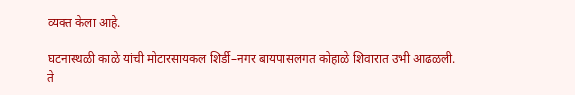व्यक्त केला आहे.

घटनास्थळी काळे यांची मोटारसायकल शिर्डी–नगर बायपासलगत कोहाळे शिवारात उभी आढळली. ते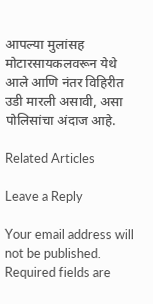आपल्या मुलांसह मोटारसायकलवरून येथे आले आणि नंतर विहिरीत उडी मारली असावी, असा पोलिसांचा अंदाज आहे.

Related Articles

Leave a Reply

Your email address will not be published. Required fields are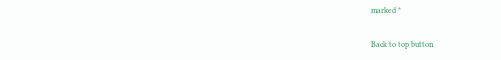marked *

Back to top button